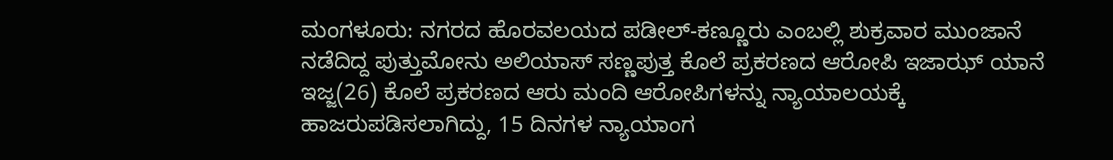ಮಂಗಳೂರು: ನಗರದ ಹೊರವಲಯದ ಪಡೀಲ್-ಕಣ್ಣೂರು ಎಂಬಲ್ಲಿ ಶುಕ್ರವಾರ ಮುಂಜಾನೆ ನಡೆದಿದ್ದ ಪುತ್ತುಮೋನು ಅಲಿಯಾಸ್ ಸಣ್ಣಪುತ್ತ ಕೊಲೆ ಪ್ರಕರಣದ ಆರೋಪಿ ಇಜಾಝ್ ಯಾನೆ ಇಜ್ಜ(26) ಕೊಲೆ ಪ್ರಕರಣದ ಆರು ಮಂದಿ ಆರೋಪಿಗಳನ್ನು ನ್ಯಾಯಾಲಯಕ್ಕೆ ಹಾಜರುಪಡಿಸಲಾಗಿದ್ದು, 15 ದಿನಗಳ ನ್ಯಾಯಾಂಗ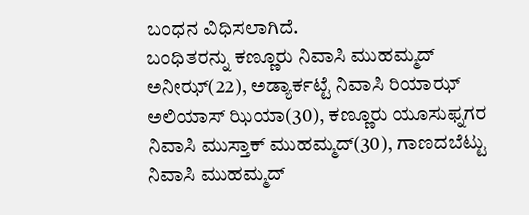ಬಂಧನ ವಿಧಿಸಲಾಗಿದೆ.
ಬಂಧಿತರನ್ನು ಕಣ್ಣೂರು ನಿವಾಸಿ ಮುಹಮ್ಮದ್ ಅನೀಝ್(22), ಅಡ್ಯಾರ್ಕಟ್ಟೆ ನಿವಾಸಿ ರಿಯಾಝ್ ಅಲಿಯಾಸ್ ಝಿಯಾ(30), ಕಣ್ಣೂರು ಯೂಸುಫ್ನಗರ ನಿವಾಸಿ ಮುಸ್ತಾಕ್ ಮುಹಮ್ಮದ್(30), ಗಾಣದಬೆಟ್ಟು ನಿವಾಸಿ ಮುಹಮ್ಮದ್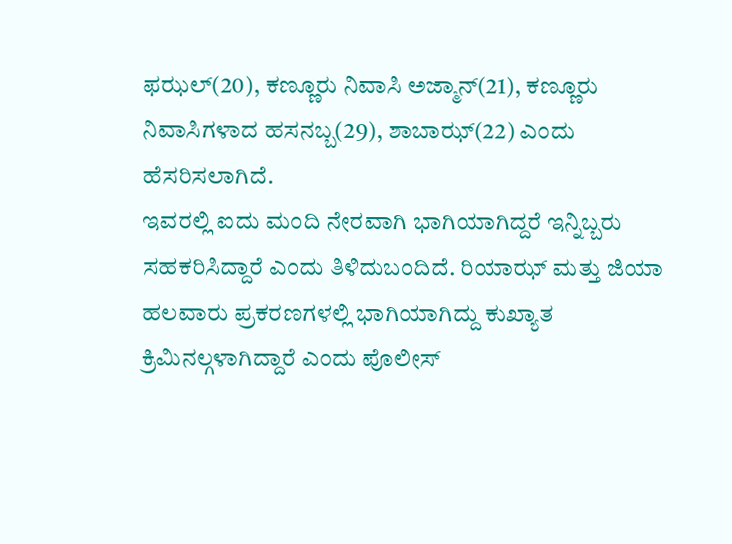ಫಝಲ್(20), ಕಣ್ಣೂರು ನಿವಾಸಿ ಅಜ್ಮಾನ್(21), ಕಣ್ಣೂರು ನಿವಾಸಿಗಳಾದ ಹಸನಬ್ಬ(29), ಶಾಬಾಝ್(22) ಎಂದು ಹೆಸರಿಸಲಾಗಿದೆ.
ಇವರಲ್ಲಿ ಐದು ಮಂದಿ ನೇರವಾಗಿ ಭಾಗಿಯಾಗಿದ್ದರೆ ಇನ್ನಿಬ್ಬರು ಸಹಕರಿಸಿದ್ದಾರೆ ಎಂದು ತಿಳಿದುಬಂದಿದೆ. ರಿಯಾಝ್ ಮತ್ತು ಜಿಯಾ ಹಲವಾರು ಪ್ರಕರಣಗಳಲ್ಲಿ ಭಾಗಿಯಾಗಿದ್ದು ಕುಖ್ಯಾತ ಕ್ರಿಮಿನಲ್ಗಳಾಗಿದ್ದಾರೆ ಎಂದು ಪೊಲೀಸ್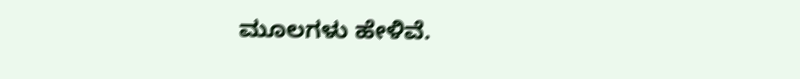ಮೂಲಗಳು ಹೇಳಿವೆ.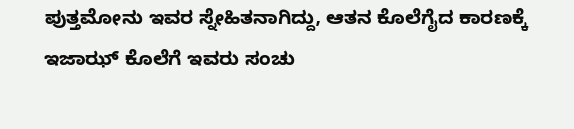ಪುತ್ತಮೋನು ಇವರ ಸ್ನೇಹಿತನಾಗಿದ್ದು, ಆತನ ಕೊಲೆಗೈದ ಕಾರಣಕ್ಕೆ ಇಜಾಝ್ ಕೊಲೆಗೆ ಇವರು ಸಂಚು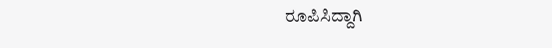ರೂಪಿಸಿದ್ದಾಗಿ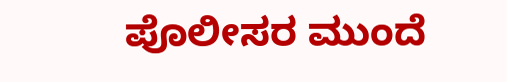ಪೊಲೀಸರ ಮುಂದೆ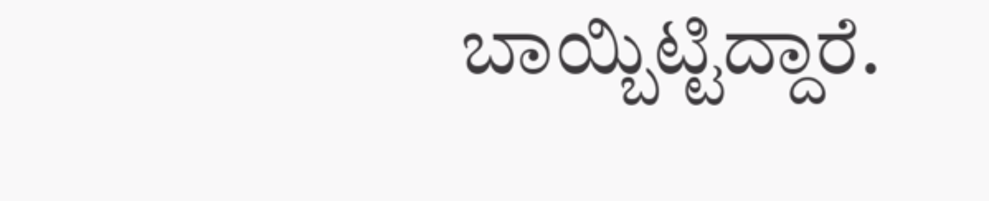ಬಾಯ್ಬಿಟ್ಟಿದ್ದಾರೆ.